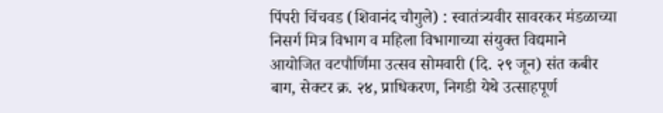पिंपरी चिंचवड (शिवानंद चौगुले) : स्वातंत्र्यवीर सावरकर मंडळाच्या निसर्ग मित्र विभाग व महिला विभागाच्या संयुक्त विद्यमाने आयोजित वटपौर्णिमा उत्सव सोमवारी (दि. २९ जून) संत कबीर बाग, सेक्टर क्र. २४, प्राधिकरण, निगडी येथे उत्साहपूर्ण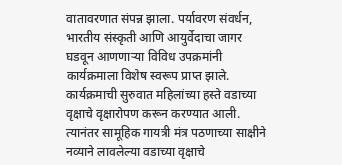वातावरणात संपन्न झाला. पर्यावरण संवर्धन, भारतीय संस्कृती आणि आयुर्वेदाचा जागर घडवून आणणाऱ्या विविध उपक्रमांनी कार्यक्रमाला विशेष स्वरूप प्राप्त झाले.
कार्यक्रमाची सुरुवात महिलांच्या हस्ते वडाच्या वृक्षाचे वृक्षारोपण करून करण्यात आली. त्यानंतर सामूहिक गायत्री मंत्र पठणाच्या साक्षीने नव्याने लावलेल्या वडाच्या वृक्षाचे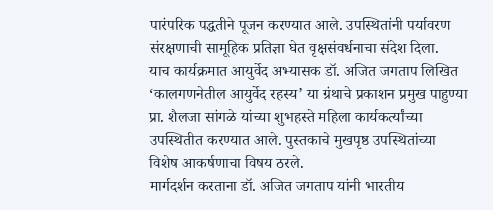पारंपरिक पद्धतीने पूजन करण्यात आले. उपस्थितांनी पर्यावरण संरक्षणाची सामूहिक प्रतिज्ञा घेत वृक्षसंवर्धनाचा संदेश दिला.
याच कार्यक्रमात आयुर्वेद अभ्यासक डॉ. अजित जगताप लिखित ‘कालगणनेतील आयुर्वेद रहस्य’ या ग्रंथाचे प्रकाशन प्रमुख पाहुण्या प्रा. शैलजा सांगळे यांच्या शुभहस्ते महिला कार्यकर्त्यांच्या उपस्थितीत करण्यात आले. पुस्तकाचे मुखपृष्ठ उपस्थितांच्या विशेष आकर्षणाचा विषय ठरले.
मार्गदर्शन करताना डॉ. अजित जगताप यांनी भारतीय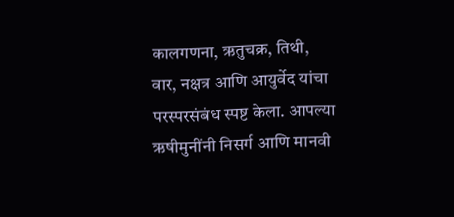कालगणना, ऋतुचक्र, तिथी, वार, नक्षत्र आणि आयुर्वेद यांचा परस्परसंबंध स्पष्ट केला. आपल्या ऋषीमुनींनी निसर्ग आणि मानवी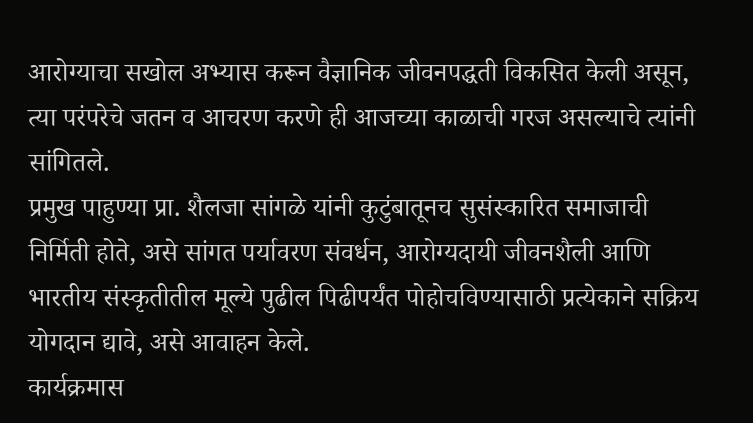आरोग्याचा सखोल अभ्यास करून वैज्ञानिक जीवनपद्धती विकसित केली असून, त्या परंपरेचे जतन व आचरण करणे ही आजच्या काळाची गरज असल्याचे त्यांनी सांगितले.
प्रमुख पाहुण्या प्रा. शैलजा सांगळे यांनी कुटुंबातूनच सुसंस्कारित समाजाची निर्मिती होते, असे सांगत पर्यावरण संवर्धन, आरोग्यदायी जीवनशैली आणि भारतीय संस्कृतीतील मूल्ये पुढील पिढीपर्यंत पोहोचविण्यासाठी प्रत्येकाने सक्रिय योगदान द्यावे, असे आवाहन केले.
कार्यक्रमास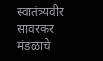स्वातंत्र्यवीर सावरकर मंडळाचे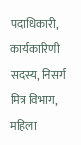पदाधिकारी, कार्यकारिणी सदस्य, निसर्ग मित्र विभाग, महिला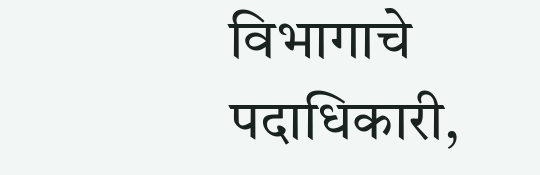विभागाचे पदाधिकारी,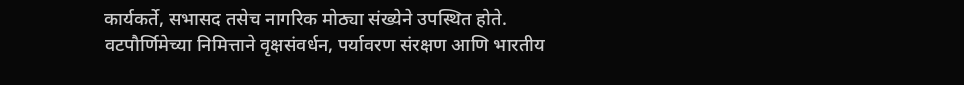कार्यकर्ते, सभासद तसेच नागरिक मोठ्या संख्येने उपस्थित होते.
वटपौर्णिमेच्या निमित्ताने वृक्षसंवर्धन, पर्यावरण संरक्षण आणि भारतीय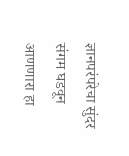ज्ञानपरंपरेचा सुंदर संगम घडवून आणणारा हा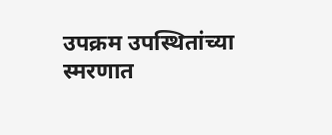उपक्रम उपस्थितांच्या स्मरणात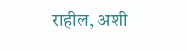राहील, अशी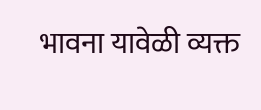भावना यावेळी व्यक्त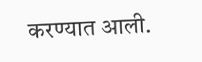करण्यात आली.